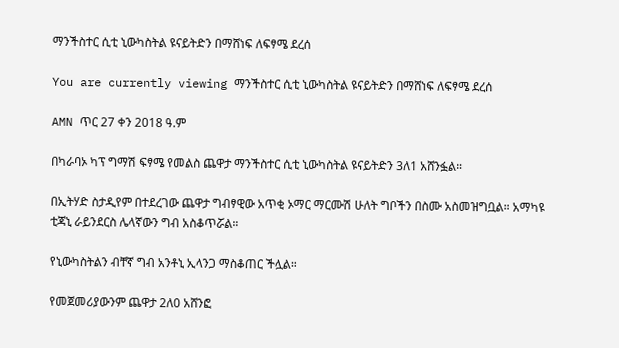ማንችስተር ሲቲ ኒውካስትል ዩናይትድን በማሸነፍ ለፍፃሜ ደረሰ

You are currently viewing ማንችስተር ሲቲ ኒውካስትል ዩናይትድን በማሸነፍ ለፍፃሜ ደረሰ

AMN ጥር 27 ቀን 2018 ዓ.ም

በካራባኦ ካፕ ግማሽ ፍፃሜ የመልስ ጨዋታ ማንችስተር ሲቲ ኒውካስትል ዩናይትድን 3ለ1 አሸንፏል።

በኢትሃድ ስታዲየም በተደረገው ጨዋታ ግብፃዊው አጥቂ ኦማር ማርሙሽ ሁለት ግቦችን በስሙ አስመዝግቧል። አማካዩ ቲጃኒ ራይንደርስ ሌላኛውን ግብ አስቆጥሯል።

የኒውካስትልን ብቸኛ ግብ አንቶኒ ኢላንጋ ማስቆጠር ችሏል።

የመጀመሪያውንም ጨዋታ 2ለ0 አሸንፎ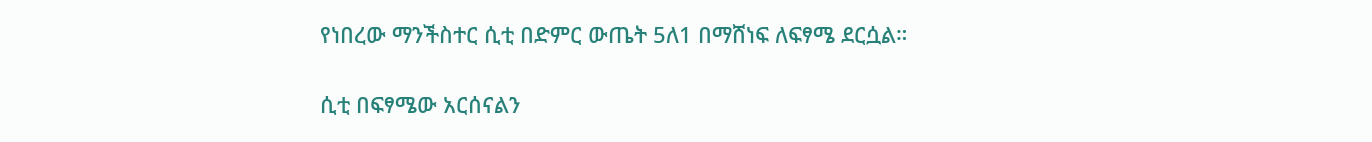የነበረው ማንችስተር ሲቲ በድምር ውጤት 5ለ1 በማሸነፍ ለፍፃሜ ደርሷል።

ሲቲ በፍፃሜው አርሰናልን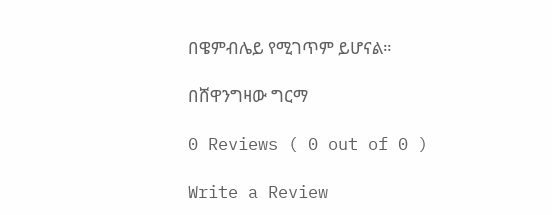በዌምብሌይ የሚገጥም ይሆናል።

በሸዋንግዛው ግርማ

0 Reviews ( 0 out of 0 )

Write a Review